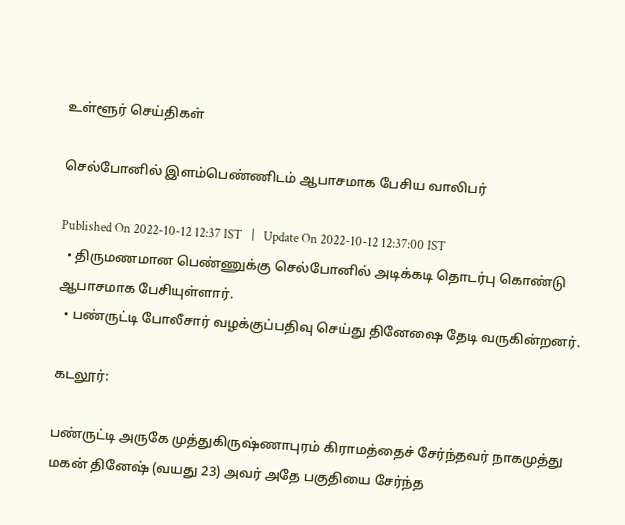உள்ளூர் செய்திகள்

செல்போனில் இளம்பெண்ணிடம் ஆபாசமாக பேசிய வாலிபர்

Published On 2022-10-12 12:37 IST   |   Update On 2022-10-12 12:37:00 IST
  • திருமணமான பெண்ணுக்கு செல்போனில் அடிக்கடி தொடர்பு கொண்டு ஆபாசமாக பேசியுள்ளார்.
  • பண்ருட்டி போலீசார் வழக்குப்பதிவு செய்து தினேஷை தேடி வருகின்றனர்.

கடலூர்:

பண்ருட்டி அருகே முத்துகிருஷ்ணாபுரம் கிராமத்தைச் சேர்ந்தவர் நாகமுத்து மகன் தினேஷ் (வயது 23) அவர் அதே பகுதியை சேர்ந்த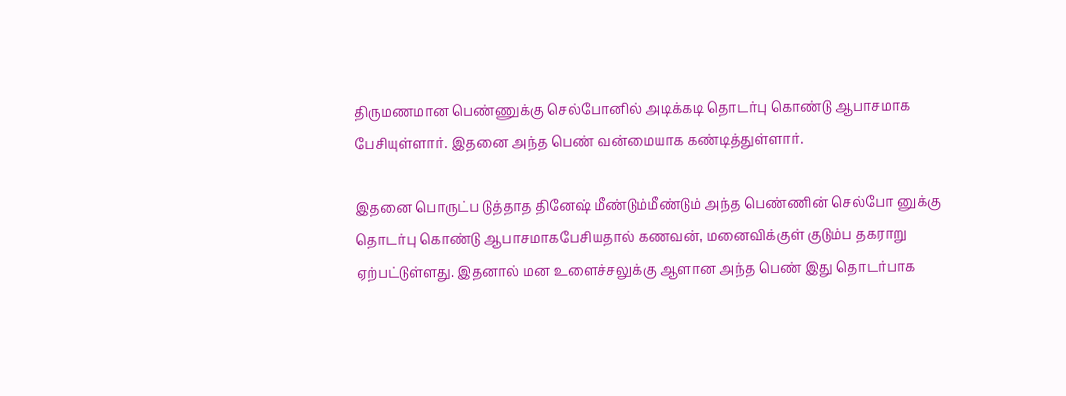திருமணமான பெண்ணுக்கு செல்போனில் அடிக்கடி தொடர்பு கொண்டு ஆபாசமாக பேசியுள்ளார். இதனை அந்த பெண் வன்மையாக கண்டித்துள்ளார்.

இதனை பொருட்ப டுத்தாத தினேஷ் மீண்டும்மீண்டும் அந்த பெண்ணின் செல்போ னுக்கு தொடர்பு கொண்டு ஆபாசமாகபேசியதால் கணவன், மனைவிக்குள் குடும்ப தகராறு ஏற்பட்டுள்ளது. இதனால் மன உளைச்சலுக்கு ஆளான அந்த பெண் இது தொடர்பாக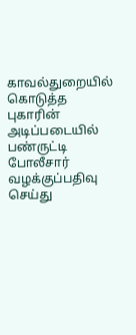காவல்துறையில் கொடுத்த புகாரின் அடிப்படையில் பண்ருட்டி போலீசார் வழக்குப்பதிவு செய்து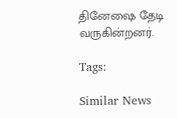தினேஷை தேடி வருகின்றனர்.

Tags:

Similar News